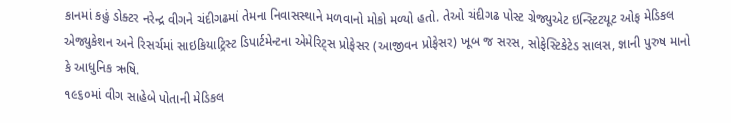કાનમાં કહું ડોક્ટર નરેન્દ્ર વીગને ચંદીગઢમાં તેમના નિવાસસ્થાને મળવાનો મોકો મળ્યો હતો. તેઓ ચંદીગઢ પોસ્ટ ગ્રેજ્યુએટ ઇન્સ્ટિટયૂટ ઓફ મેડિકલ એજ્યુકેશન અને રિસર્ચમાં સાઇકિયાટ્રિસ્ટ ડિપાર્ટમેન્ટના એમેરિટ્સ પ્રોફેસર (આજીવન પ્રોફેસર) ખૂબ જ સરસ, સોફેસ્ટિકેટેડ સાલસ, જ્ઞાની પુરુષ માનો કે આધુનિક ઋષિ.
૧૯૬૦માં વીગ સાહેબે પોતાની મેડિકલ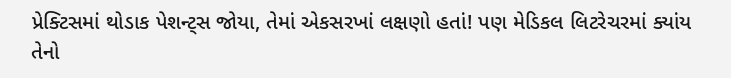પ્રેક્ટિસમાં થોડાક પેશન્ટ્સ જોયા, તેમાં એકસરખાં લક્ષણો હતાં! પણ મેડિકલ લિટરેચરમાં ક્યાંય તેનો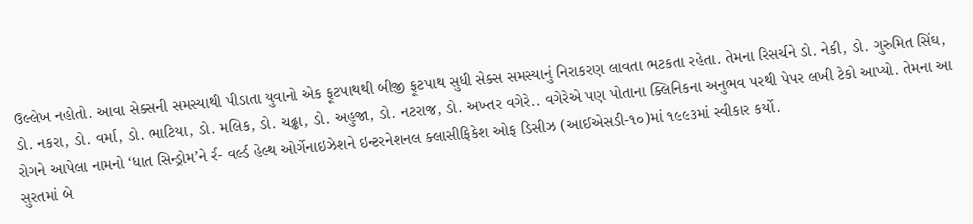ઉલ્લેખ નહોતો. આવા સેક્સની સમસ્યાથી પીડાતા યુવાનો એક ફૂટપાથથી બીજી ફૂટપાથ સુધી સેક્સ સમસ્યાનું નિરાકરણ લાવતા ભટકતા રહેતા. તેમના રિસર્ચને ડો. નેકી, ડો. ગુરુમિત સિંઘ, ડો. નકરા, ડો. વર્મા, ડો. ભાટિયા, ડો. મલિક, ડો. ચઢ્ઢા, ડો. અહુજા, ડો. નટરાજ, ડો. અખ્તર વગેરે.. વગેરેએ પણ પોતાના ક્લિનિકના અનુભવ પરથી પેપર લખી ટેકો આપ્યો. તેમના આ રોગને આપેલા નામનો ‘ધાત સિન્ડ્રોમ’ને ર્ર- વર્લ્ડ હેલ્થ ઓર્ગેનાઇઝેશને ઇન્ટરનેશનલ ક્લાસીફિકેશ ઓફ ડિસીઝ (આઈએસડી-૧૦)માં ૧૯૯૩માં સ્વીકાર કર્યો.
સુરતમાં બે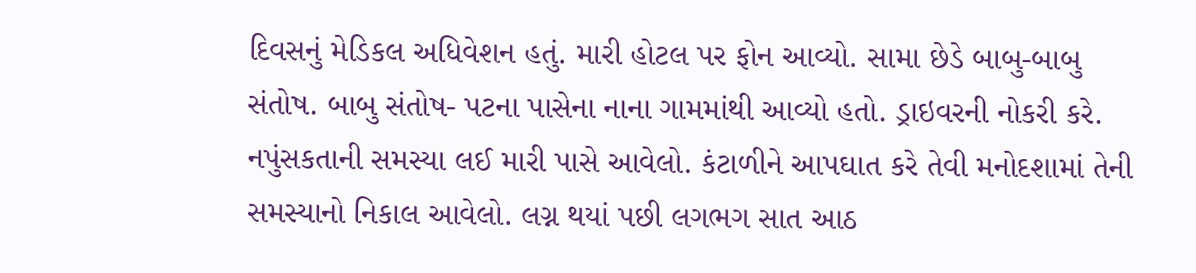દિવસનું મેડિકલ અધિવેશન હતું. મારી હોટલ પર ફોન આવ્યો. સામા છેડે બાબુ-બાબુ સંતોષ. બાબુ સંતોષ- પટના પાસેના નાના ગામમાંથી આવ્યો હતો. ડ્રાઇવરની નોકરી કરે. નપુંસકતાની સમસ્યા લઈ મારી પાસે આવેલો. કંટાળીને આપઘાત કરે તેવી મનોદશામાં તેની સમસ્યાનો નિકાલ આવેલો. લગ્ન થયાં પછી લગભગ સાત આઠ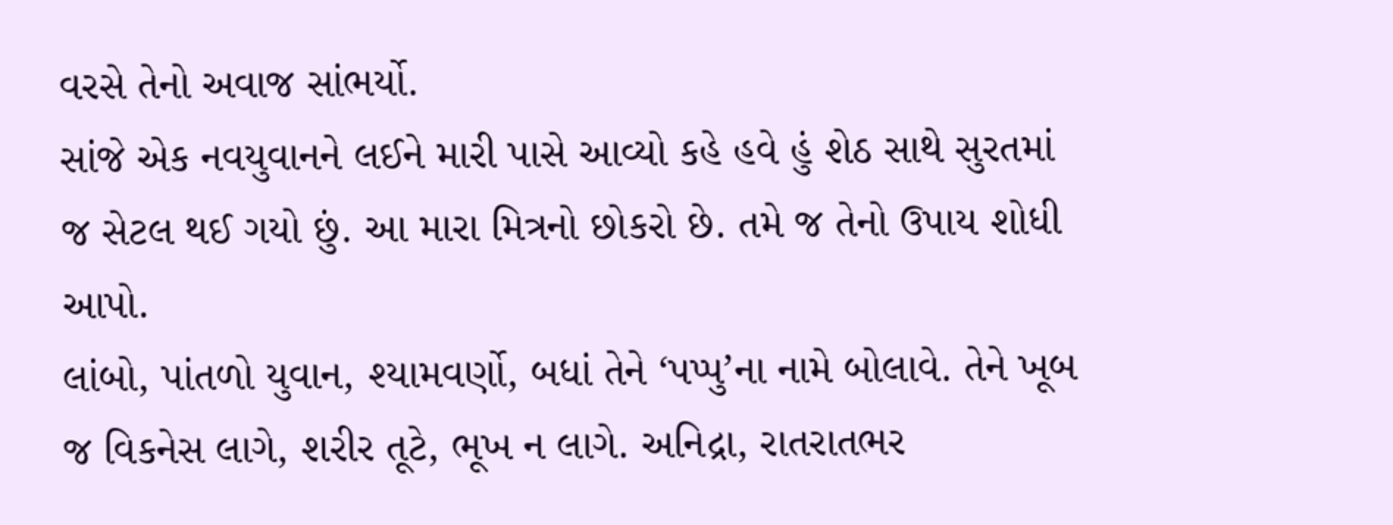વરસે તેનો અવાજ સાંભર્યો.
સાંજે એક નવયુવાનને લઈને મારી પાસે આવ્યો કહે હવે હું શેઠ સાથે સુરતમાં જ સેટલ થઈ ગયો છું. આ મારા મિત્રનો છોકરો છે. તમે જ તેનો ઉપાય શોધી આપો.
લાંબો, પાંતળો યુવાન, શ્યામવર્ણો, બધાં તેને ‘પપ્પુ’ના નામે બોલાવે. તેને ખૂબ જ વિકનેસ લાગે, શરીર તૂટે, ભૂખ ન લાગે. અનિદ્રા, રાતરાતભર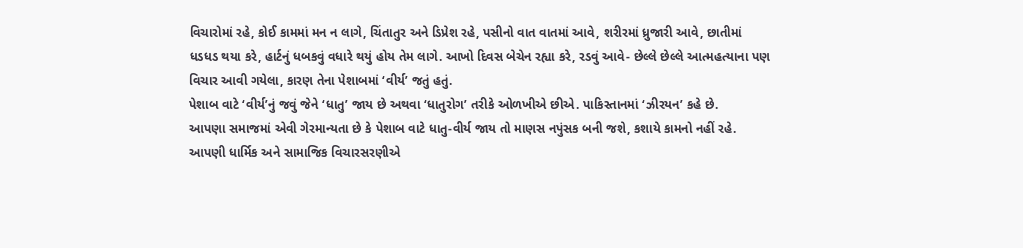વિચારોમાં રહે, કોઈ કામમાં મન ન લાગે, ચિંતાતુર અને ડિપ્રેશ રહે, પસીનો વાત વાતમાં આવે, શરીરમાં ધ્રુજારી આવે, છાતીમાં ધડધડ થયા કરે, હાર્ટનું ધબકવું વધારે થયું હોય તેમ લાગે. આખો દિવસ બેચેન રહ્યા કરે, રડવું આવે- છેલ્લે છેલ્લે આત્મહત્યાના પણ વિચાર આવી ગયેલા, કારણ તેના પેશાબમાં ‘વીર્ય’ જતું હતું.
પેશાબ વાટે ‘વીર્ય’નું જવું જેને ‘ધાતુ’ જાય છે અથવા ‘ધાતુરોગ’ તરીકે ઓળખીએ છીએ. પાકિસ્તાનમાં ‘ઝીરયન’ કહે છે.
આપણા સમાજમાં એવી ગેરમાન્યતા છે કે પેશાબ વાટે ધાતુ-વીર્ય જાય તો માણસ નપુંસક બની જશે, કશાયે કામનો નહીં રહે. આપણી ધાર્મિક અને સામાજિક વિચારસરણીએ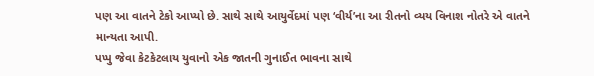પણ આ વાતને ટેકો આપ્યો છે. સાથે સાથે આયુર્વેદમાં પણ ‘વીર્ય’ના આ રીતનો વ્યય વિનાશ નોતરે એ વાતને માન્યતા આપી.
પપ્પુ જેવા કેટકેટલાય યુવાનો એક જાતની ગુનાઈત ભાવના સાથે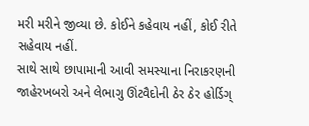મરી મરીને જીવ્યા છે. કોઈને કહેવાય નહીં, કોઈ રીતે સહેવાય નહીં.
સાથે સાથે છાપામાની આવી સમસ્યાના નિરાકરણની જાહેરખબરો અને લેભાગુ ઊંટવૈદોની ઠેર ઠેર હોર્ડિગ્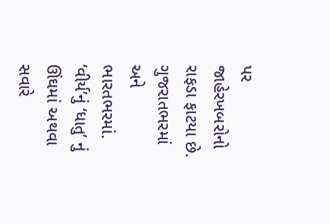પર જાહેરખબરોનો રાફડા ફાટયા છે. ગુજરાતભરમાં અને ભારતભરમાં.
‘વીર્ય’નું ‘ધાતુ’ નું ઊંઘમાં અથવા સવારે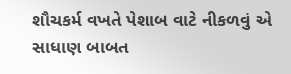શૌચકર્મ વખતે પેશાબ વાટે નીકળવું એ સાધાણ બાબત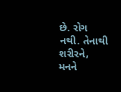છે. રોગ નથી. તેનાથી શરીરને, મનને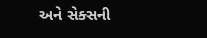અને સેક્સની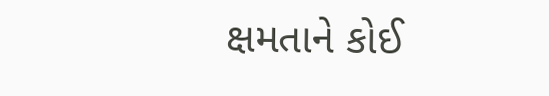ક્ષમતાને કોઈ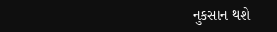નુકસાન થશે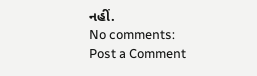નહીં.
No comments:
Post a Comment